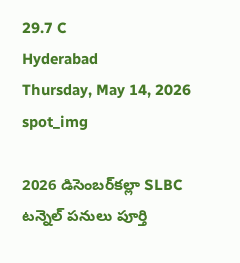29.7 C
Hyderabad
Thursday, May 14, 2026
spot_img

2026 డిసెంబర్‌కల్లా SLBC టన్నెల్ పనులు పూర్తి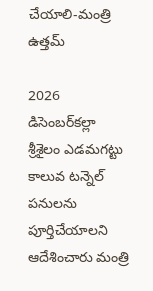చేయాలి-మంత్రి ఉత్తమ్

2026 డిసెంబర్‌కల్లా శ్రీశైలం ఎడమగట్టు కాలువ టన్నెల్ పనులను పూర్తిచేయాలని ఆదేశించారు మంత్రి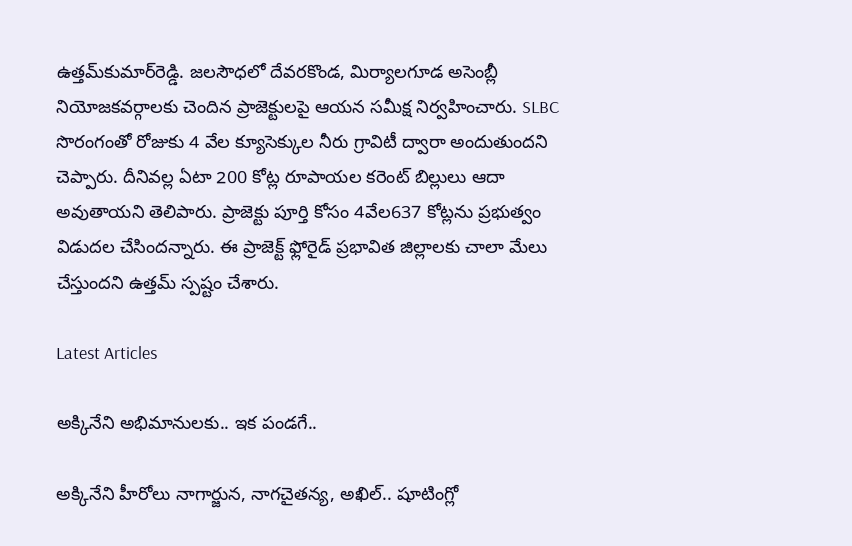ఉత్తమ్‌కుమార్‌రెడ్డి. జలసౌధలో దేవరకొండ, మిర్యాలగూడ అసెంబ్లీ నియోజకవర్గాలకు చెందిన ప్రాజెక్టులపై ఆయన సమీక్ష నిర్వహించారు. SLBC సొరంగంతో రోజుకు 4 వేల క్యూసెక్కుల నీరు గ్రావిటీ ద్వారా అందుతుందని చెప్పారు. దీనివల్ల ఏటా 200 కోట్ల రూపాయల కరెంట్‌ బిల్లులు ఆదా అవుతాయని తెలిపారు. ప్రాజెక్టు పూర్తి కోసం 4వేల637 కోట్లను ప్రభుత్వం విడుదల చేసిందన్నారు. ఈ ప్రాజెక్ట్ ఫ్లోరైడ్ ప్రభావిత జిల్లాలకు చాలా మేలు చేస్తుందని ఉత్తమ్ స్పష్టం చేశారు.

Latest Articles

అక్కినేని అభిమానులకు.. ఇక పండగే..

అక్కినేని హీరోలు నాగార్జున, నాగచైతన్య, అఖిల్.. షూటింగ్లో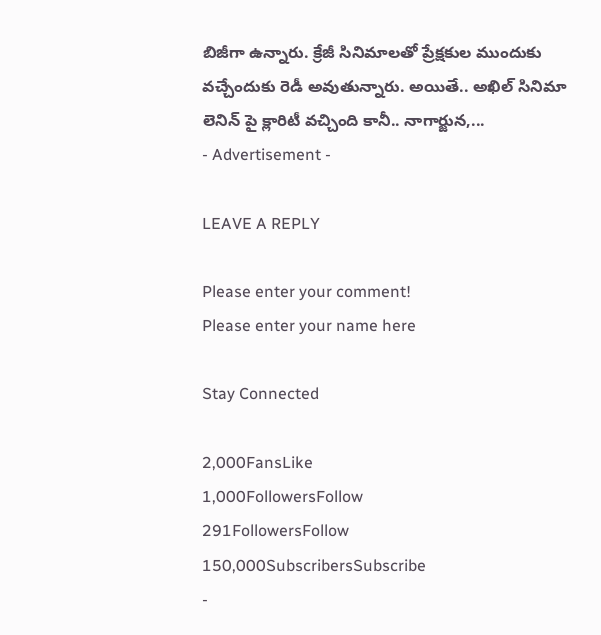బిజీగా ఉన్నారు. క్రేజీ సినిమాలతో ప్రేక్షకుల ముందుకు వచ్చేందుకు రెడీ అవుతున్నారు. అయితే.. అఖిల్ సినిమా లెనిన్ పై క్లారిటీ వచ్చింది కానీ.. నాగార్జున,...
- Advertisement -

LEAVE A REPLY

Please enter your comment!
Please enter your name here

Stay Connected

2,000FansLike
1,000FollowersFollow
291FollowersFollow
150,000SubscribersSubscribe
-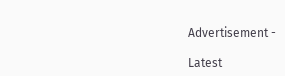Advertisement -

Latest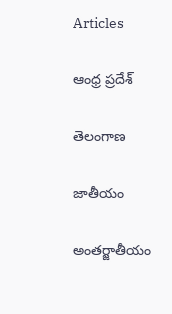Articles

ఆంధ్ర ప్రదేశ్

తెలంగాణ

జాతీయం

అంతర్జాతీయం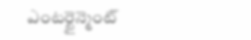ఎంటర్టైన్మెంట్